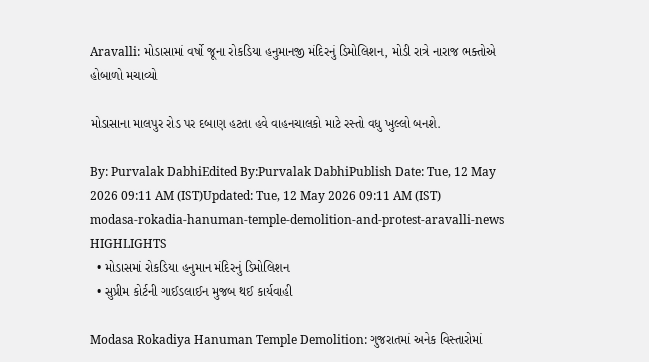Aravalli: મોડાસામાં વર્ષો જૂના રોકડિયા હનુમાનજી મંદિરનું ડિમોલિશન, મોડી રાત્રે નારાજ ભક્તોએ હોબાળો મચાવ્યો

મોડાસાના માલપુર રોડ પર દબાણ હટતા હવે વાહનચાલકો માટે રસ્તો વધુ ખુલ્લો બનશે.

By: Purvalak DabhiEdited By:Purvalak DabhiPublish Date: Tue, 12 May 2026 09:11 AM (IST)Updated: Tue, 12 May 2026 09:11 AM (IST)
modasa-rokadia-hanuman-temple-demolition-and-protest-aravalli-news
HIGHLIGHTS
  • મોડાસમાં રોકડિયા હનુમાન મંદિરનું ડિમોલિશન
  • સુપ્રીમ કોર્ટની ગાઈડલાઈન મુજબ થઈ કાર્યવાહી

Modasa Rokadiya Hanuman Temple Demolition: ગુજરાતમાં અનેક વિસ્તારોમાં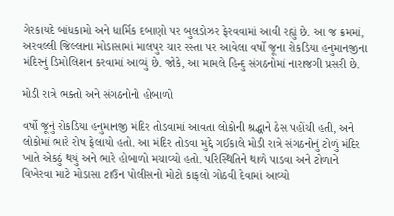ગેરકાયદે બાંધકામો અને ધાર્મિક દબાણો પર બુલડોઝર ફેરવવામાં આવી રહ્યું છે. આ જ ક્રમમાં, અરવલ્લી જિલ્લાના મોડાસામાં માલપુર ચાર રસ્તા પર આવેલા વર્ષો જૂના રોકડિયા હનુમાનજીના મંદિરનું ડિમોલિશન કરવામાં આવ્યું છે. જોકે, આ મામલે હિન્દુ સંગઠનોમાં નારાજગી પ્રસરી છે.

મોડી રાત્રે ભક્તો અને સંગઠનોનો હોબાળો

વર્ષો જૂનું રોકડિયા હનુમાનજી મંદિર તોડવામાં આવતા લોકોની શ્રદ્ધાને ઠેસ પહોંચી હતી, અને લોકોમાં ભારે રોષ ફેલાયો હતો. આ મંદિર તોડવા મુદ્દે ગઈકાલે મોડી રાત્રે સંગઠનોનું ટોળું મંદિર ખાતે એકઠું થયું અને ભારે હોબાળો મચાવ્યો હતો. પરિસ્થિતિને થાળે પાડવા અને ટોળાને વિખેરવા માટે મોડાસા ટાઉન પોલીસનો મોટો કાફલો ગોઠવી દેવામાં આવ્યો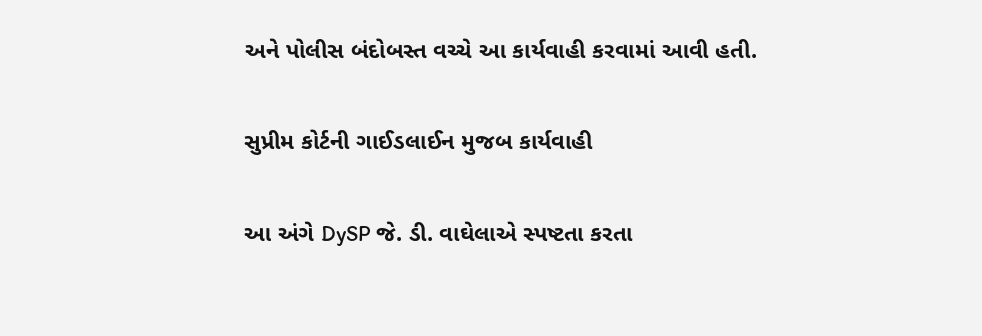અને પોલીસ બંદોબસ્ત વચ્ચે આ કાર્યવાહી કરવામાં આવી હતી.

સુપ્રીમ કોર્ટની ગાઈડલાઈન મુજબ કાર્યવાહી

આ અંગે DySP જે. ડી. વાઘેલાએ સ્પષ્ટતા કરતા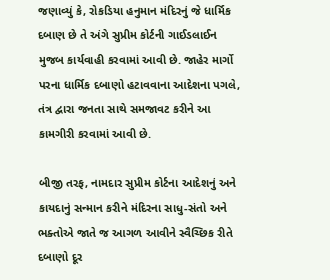જણાવ્યું કે, રોકડિયા હનુમાન મંદિરનું જે ધાર્મિક દબાણ છે તે અંગે સુપ્રીમ કોર્ટની ગાઈડલાઈન મુજબ કાર્યવાહી કરવામાં આવી છે. જાહેર માર્ગો પરના ધાર્મિક દબાણો હટાવવાના આદેશના પગલે, તંત્ર દ્વારા જનતા સાથે સમજાવટ કરીને આ કામગીરી કરવામાં આવી છે.

બીજી તરફ, નામદાર સુપ્રીમ કોર્ટના આદેશનું અને કાયદાનું સન્માન કરીને મંદિરના સાધુ-સંતો અને ભક્તોએ જાતે જ આગળ આવીને સ્વૈચ્છિક રીતે દબાણો દૂર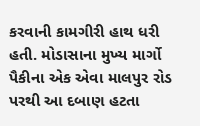કરવાની કામગીરી હાથ ધરી હતી. મોડાસાના મુખ્ય માર્ગો પૈકીના એક એવા માલપુર રોડ પરથી આ દબાણ હટતા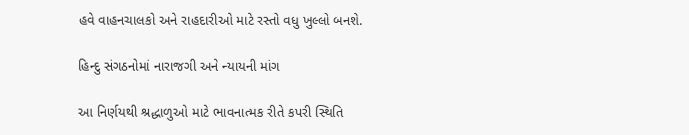હવે વાહનચાલકો અને રાહદારીઓ માટે રસ્તો વધુ ખુલ્લો બનશે.

હિન્દુ સંગઠનોમાં નારાજગી અને ન્યાયની માંગ

આ નિર્ણયથી શ્રદ્ધાળુઓ માટે ભાવનાત્મક રીતે કપરી સ્થિતિ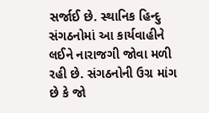સર્જાઈ છે. સ્થાનિક હિન્દુ સંગઠનોમાં આ કાર્યવાહીને લઈને નારાજગી જોવા મળી રહી છે. સંગઠનોની ઉગ્ર માંગ છે કે જો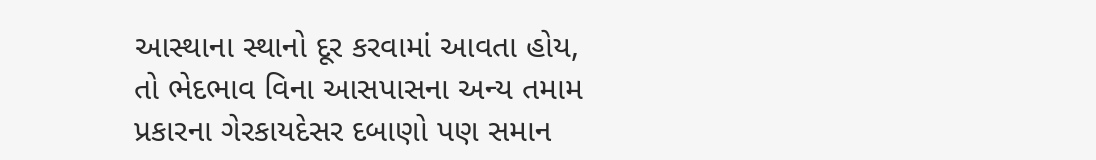આસ્થાના સ્થાનો દૂર કરવામાં આવતા હોય, તો ભેદભાવ વિના આસપાસના અન્ય તમામ પ્રકારના ગેરકાયદેસર દબાણો પણ સમાન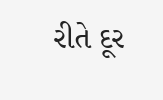રીતે દૂર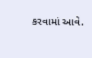કરવામાં આવે.